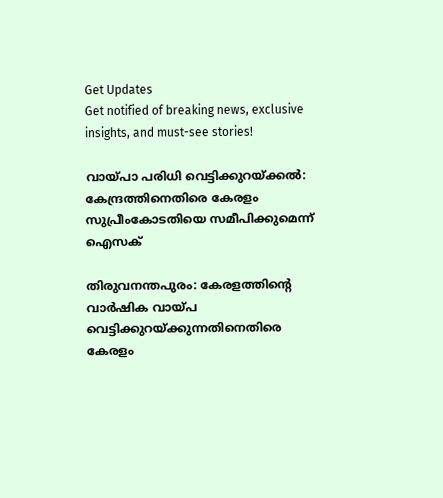Get Updates
Get notified of breaking news, exclusive insights, and must-see stories!

വായ്പാ പരിധി വെട്ടിക്കുറയ്ക്കല്‍: കേന്ദ്രത്തിനെതിരെ കേരളം സുപ്രീംകോടതിയെ സമീപിക്കുമെന്ന് ഐസക്

തിരുവനന്തപുരം: കേരളത്തിന്റെ വാർഷിക വായ്പ വെട്ടിക്കുറയ്ക്കുന്നതിനെതിരെ കേരളം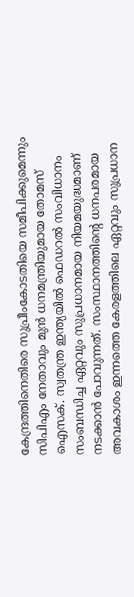കേന്ദ്രത്തിനെതിരെ സുപ്രീംകോടതിയെ സമീപിക്കുമെന്നും സിപിഎം നേതാവും മുന്‍ ധനമന്ത്രിയുമായ തോമസ് ഐസക്. സ്വതന്ത്ര ഇന്ത്യയിൽ ഫെഡറൽ സംവിധാനം സംബന്ധിച്ച ഏറ്റവും സുപ്രധാനമായ നിയമയുദ്ധമാണ് നടക്കാന്‍ പോവുന്നത്. സംസ്ഥാനത്തിന്റെ ധനപരമായ അവകാശം ഇന്നത്തെ കേരളത്തിലെ ഏറ്റവും സുപ്രധാന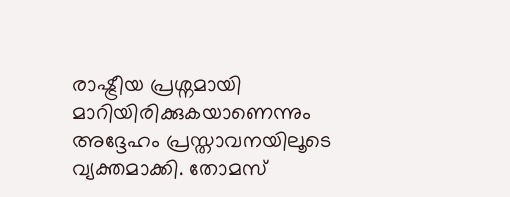രാഷ്ട്രീയ പ്രശ്നമായി മാറിയിരിക്കുകയാണെന്നും അദ്ദേഹം പ്രസ്താവനയിലൂടെ വ്യക്തമാക്കി. തോമസ്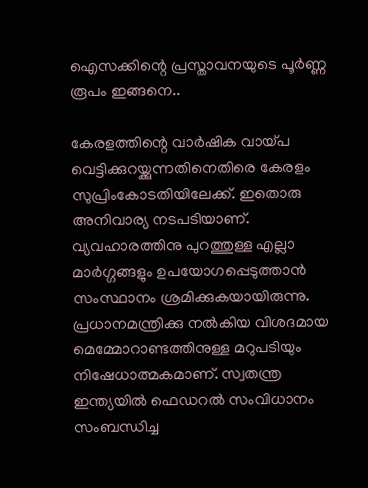ഐസക്കിന്റെ പ്രസ്താവനയുടെ പൂർണ്ണ രൂപം ഇങ്ങനെ..

കേരളത്തിന്റെ വാർഷിക വായ്പ വെട്ടിക്കുറയ്ക്കുന്നതിനെതിരെ കേരളം സുപ്രിംകോടതിയിലേക്ക്. ഇതൊരു അനിവാര്യ നടപടിയാണ്. വ്യവഹാരത്തിനു പുറത്തുള്ള എല്ലാ മാർഗ്ഗങ്ങളും ഉപയോഗപ്പെടുത്താൻ സംസ്ഥാനം ശ്രമിക്കുകയായിരുന്നു. പ്രധാനമന്ത്രിക്കു നൽകിയ വിശദമായ മെമ്മോറാണ്ടത്തിനുള്ള മറുപടിയും നിഷേധാത്മകമാണ്. സ്വതന്ത്ര ഇന്ത്യയിൽ ഫെഡറൽ സംവിധാനം സംബന്ധിച്ച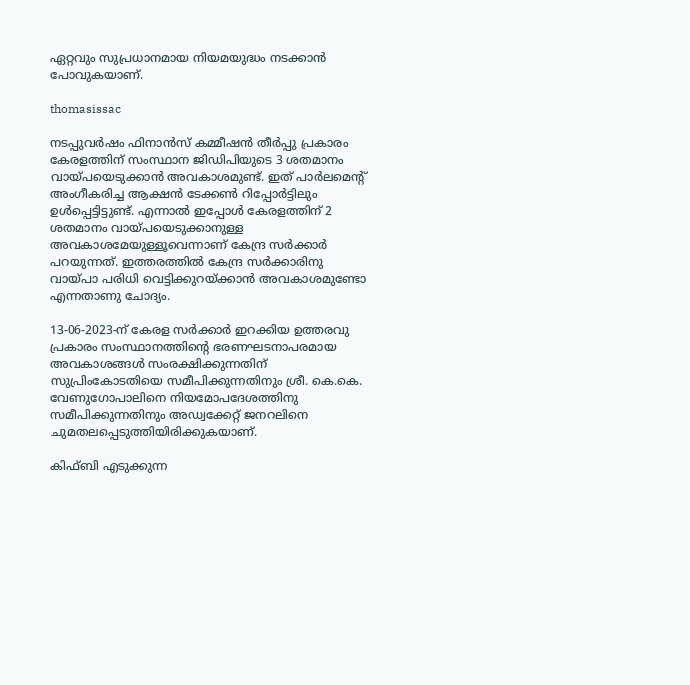ഏറ്റവും സുപ്രധാനമായ നിയമയുദ്ധം നടക്കാൻ പോവുകയാണ്.

thomasissac

നടപ്പുവർഷം ഫിനാൻസ് കമ്മീഷൻ തീർപ്പു പ്രകാരം കേരളത്തിന് സംസ്ഥാന ജിഡിപിയുടെ 3 ശതമാനം വായ്പയെടുക്കാൻ അവകാശമുണ്ട്. ഇത് പാർലമെന്റ് അംഗീകരിച്ച ആക്ഷൻ ടേക്കൺ റിപ്പോർട്ടിലും ഉൾപ്പെട്ടിട്ടുണ്ട്. എന്നാൽ ഇപ്പോൾ കേരളത്തിന് 2 ശതമാനം വായ്പയെടുക്കാനുള്ള അവകാശമേയുള്ളൂവെന്നാണ് കേന്ദ്ര സർക്കാർ പറയുന്നത്. ഇത്തരത്തിൽ കേന്ദ്ര സർക്കാരിനു വായ്പാ പരിധി വെട്ടിക്കുറയ്ക്കാൻ അവകാശമുണ്ടോ എന്നതാണു ചോദ്യം.

13-06-2023-ന് കേരള സർക്കാർ ഇറക്കിയ ഉത്തരവു പ്രകാരം സംസ്ഥാനത്തിന്റെ ഭരണഘടനാപരമായ അവകാശങ്ങൾ സംരക്ഷിക്കുന്നതിന് സുപ്രിംകോടതിയെ സമീപിക്കുന്നതിനും ശ്രീ. കെ.കെ. വേണുഗോപാലിനെ നിയമോപദേശത്തിനു സമീപിക്കുന്നതിനും അഡ്വക്കേറ്റ് ജനറലിനെ ചുമതലപ്പെടുത്തിയിരിക്കുകയാണ്.

കിഫ്ബി എടുക്കുന്ന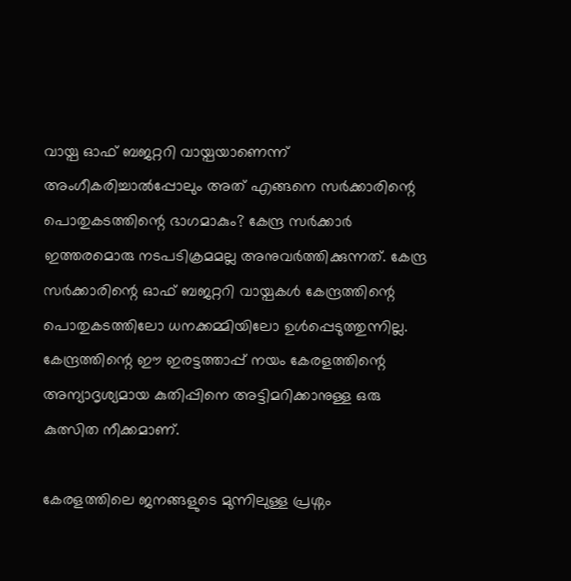വായ്പ ഓഫ് ബജറ്ററി വായ്പയാണെന്ന് അംഗീകരിച്ചാൽപ്പോലും അത് എങ്ങനെ സർക്കാരിന്റെ പൊതുകടത്തിന്റെ ഭാഗമാകും? കേന്ദ്ര സർക്കാർ ഇത്തരമൊരു നടപടിക്രമമല്ല അനുവർത്തിക്കുന്നത്. കേന്ദ്ര സർക്കാരിന്റെ ഓഫ് ബജറ്ററി വായ്പകൾ കേന്ദ്രത്തിന്റെ പൊതുകടത്തിലോ ധനക്കമ്മിയിലോ ഉൾപ്പെടുത്തുന്നില്ല. കേന്ദ്രത്തിന്റെ ഈ ഇരട്ടത്താപ്പ് നയം കേരളത്തിന്റെ അന്യാദൃശ്യമായ കുതിപ്പിനെ അട്ടിമറിക്കാനുള്ള ഒരു കുത്സിത നീക്കമാണ്.

കേരളത്തിലെ ജനങ്ങളുടെ മുന്നിലുള്ള പ്രശ്നം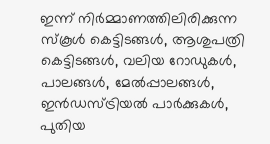ഇന്ന് നിർമ്മാണത്തിലിരിക്കുന്ന സ്കൂൾ കെട്ടിടങ്ങൾ, ആശുപത്രി കെട്ടിടങ്ങൾ, വലിയ റോഡുകൾ, പാലങ്ങൾ, മേൽപ്പാലങ്ങൾ, ഇൻഡസ്ട്രിയൽ പാർക്കുകൾ, പുതിയ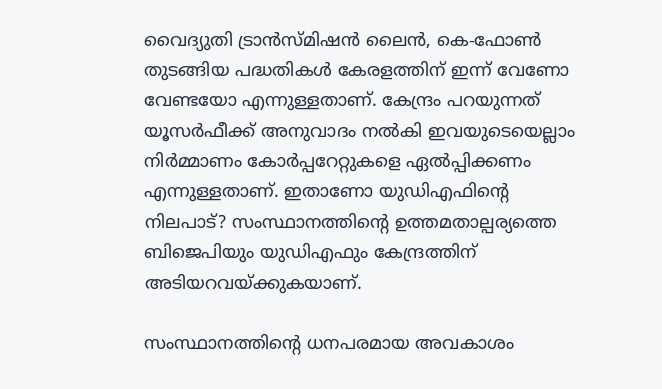വൈദ്യുതി ട്രാൻസ്മിഷൻ ലൈൻ, കെ-ഫോൺ തുടങ്ങിയ പദ്ധതികൾ കേരളത്തിന് ഇന്ന് വേണോ വേണ്ടയോ എന്നുള്ളതാണ്. കേന്ദ്രം പറയുന്നത് യൂസർഫീക്ക് അനുവാദം നൽകി ഇവയുടെയെല്ലാം നിർമ്മാണം കോർപ്പറേറ്റുകളെ ഏൽപ്പിക്കണം എന്നുള്ളതാണ്. ഇതാണോ യുഡിഎഫിന്റെ നിലപാട്? സംസ്ഥാനത്തിന്റെ ഉത്തമതാല്പര്യത്തെ ബിജെപിയും യുഡിഎഫും കേന്ദ്രത്തിന് അടിയറവയ്ക്കുകയാണ്.

സംസ്ഥാനത്തിന്റെ ധനപരമായ അവകാശം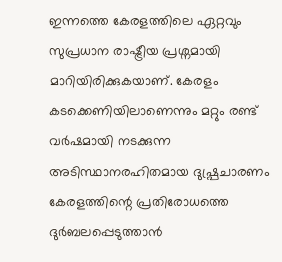ഇന്നത്തെ കേരളത്തിലെ ഏറ്റവും സുപ്രധാന രാഷ്ട്രീയ പ്രശ്നമായി മാറിയിരിക്കുകയാണ്. കേരളം കടക്കെണിയിലാണെന്നും മറ്റും രണ്ട് വർഷമായി നടക്കുന്ന അടിസ്ഥാനരഹിതമായ ദുഷ്പ്രചാരണം കേരളത്തിന്റെ പ്രതിരോധത്തെ ദുർബലപ്പെടുത്താൻ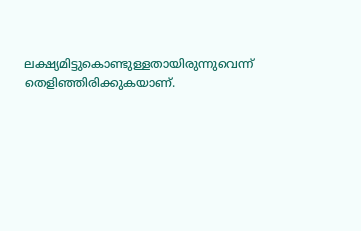ലക്ഷ്യമിട്ടുകൊണ്ടുള്ളതായിരുന്നുവെന്ന് തെളിഞ്ഞിരിക്കുകയാണ്.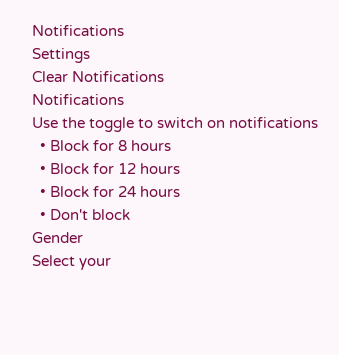Notifications
Settings
Clear Notifications
Notifications
Use the toggle to switch on notifications
  • Block for 8 hours
  • Block for 12 hours
  • Block for 24 hours
  • Don't block
Gender
Select your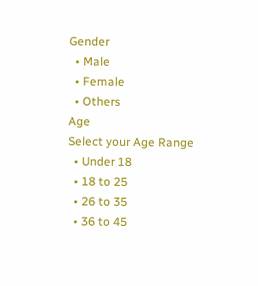Gender
  • Male
  • Female
  • Others
Age
Select your Age Range
  • Under 18
  • 18 to 25
  • 26 to 35
  • 36 to 45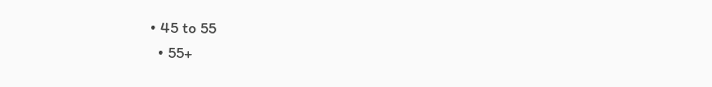• 45 to 55
  • 55+